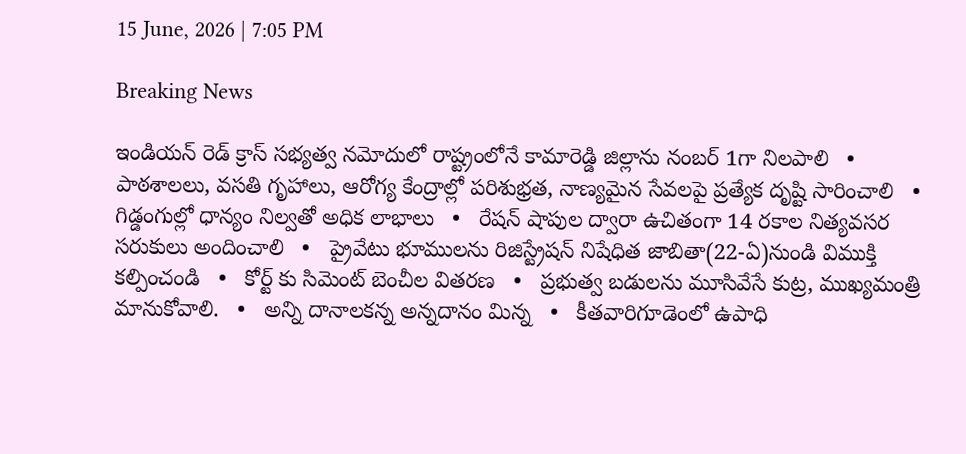15 June, 2026 | 7:05 PM

Breaking News

ఇండియన్ రెడ్ క్రాస్ సభ్యత్వ నమోదులో రాష్ట్రంలోనే కామారెడ్డి జిల్లాను నంబర్ 1గా నిలపాలి   •   పాఠశాలలు, వసతి గృహాలు, ఆరోగ్య కేంద్రాల్లో పరిశుభ్రత, నాణ్యమైన సేవలపై ప్రత్యేక దృష్టి సారించాలి   •   గిడ్డంగుల్లో ధాన్యం నిల్వతో అధిక లాభాలు   •   రేషన్ షాపుల ద్వారా ఉచితంగా 14 రకాల నిత్యవసర సరుకులు అందించాలి   •   ప్రైవేటు భూములను రిజిస్ట్రేషన్ నిషేధిత జాబితా(22-ఏ)నుండి విముక్తి కల్పించండి   •   కోర్ట్ కు సిమెంట్ బెంచీల వితరణ   •   ప్రభుత్వ బడులను మూసివేసే కుట్ర, ముఖ్యమంత్రి మానుకోవాలి.   •   అన్ని దానాలకన్న అన్నదానం మిన్న   •   కీతవారిగూడెంలో ఉపాధి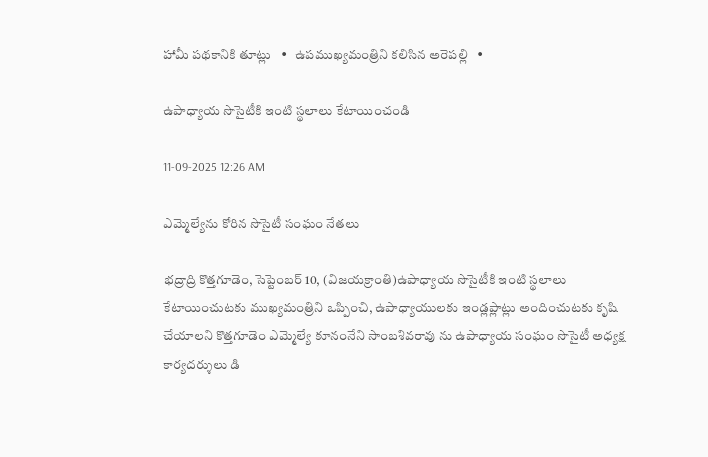హామీ పథకానికి తూట్లు   •   ఉపముఖ్యమంత్రిని కలిసిన అరెపల్లి   •

ఉపాధ్యాయ సొసైటీకి ఇంటి స్థలాలు కేటాయించండి

11-09-2025 12:26 AM

ఎమ్మెల్యేను కోరిన సొసైటీ సంఘం నేతలు

భద్రాద్రి కొత్తగూడెం, సెప్టెంబర్ 10, (విజయక్రాంతి)ఉపాధ్యాయ సొసైటీకి ఇంటి స్థలాలు కేటాయించుటకు ముఖ్యమంత్రిని ఒప్పించి, ఉపాధ్యాయులకు ఇండ్లప్లాట్లు అందించుటకు కృషి చేయాలని కొత్తగూడెం ఎమ్మెల్యే కూనంనేని సాంబశివరావు ను ఉపాధ్యాయ సంఘం సొసైటీ అధ్యక్ష కార్యదర్శులు డి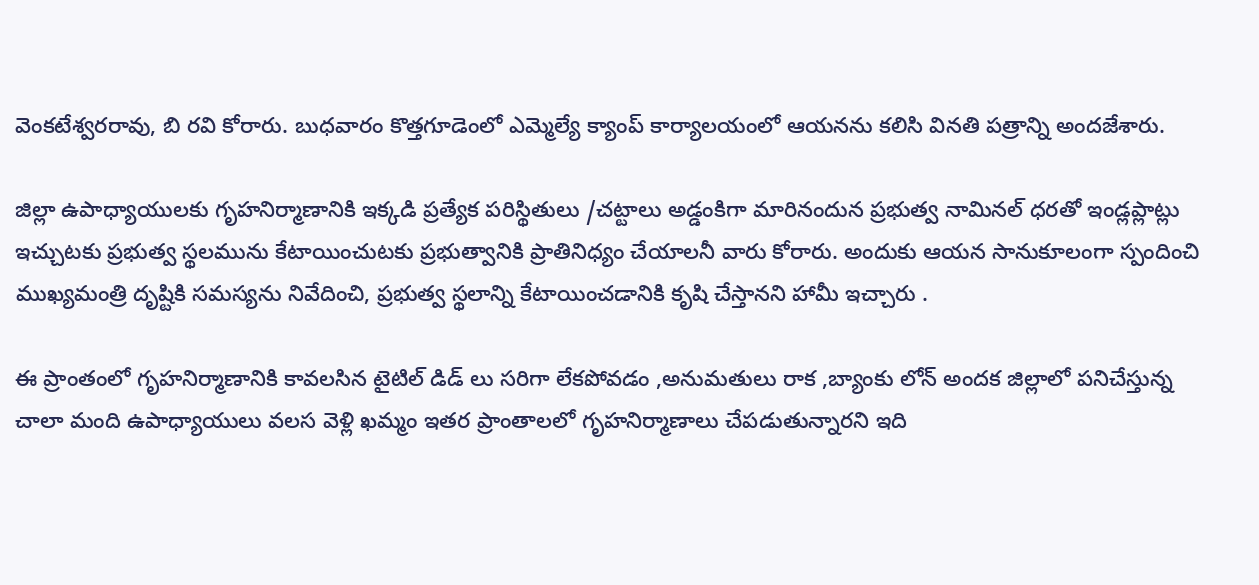వెంకటేశ్వరరావు, బి రవి కోరారు. బుధవారం కొత్తగూడెంలో ఎమ్మెల్యే క్యాంప్ కార్యాలయంలో ఆయనను కలిసి వినతి పత్రాన్ని అందజేశారు.

జిల్లా ఉపాధ్యాయులకు గృహనిర్మాణానికి ఇక్కడి ప్రత్యేక పరిస్థితులు /చట్టాలు అడ్డంకిగా మారినందున ప్రభుత్వ నామినల్ ధరతో ఇండ్లప్లాట్లు ఇచ్చుటకు ప్రభుత్వ స్థలమును కేటాయించుటకు ప్రభుత్వానికి ప్రాతినిధ్యం చేయాలనీ వారు కోరారు. అందుకు ఆయన సానుకూలంగా స్పందించి ముఖ్యమంత్రి దృష్టికి సమస్యను నివేదించి, ప్రభుత్వ స్థలాన్ని కేటాయించడానికి కృషి చేస్తానని హామీ ఇచ్చారు .

ఈ ప్రాంతంలో గృహనిర్మాణానికి కావలసిన టైటిల్ డిడ్ లు సరిగా లేకపోవడం ,అనుమతులు రాక ,బ్యాంకు లోన్ అందక జిల్లాలో పనిచేస్తున్న చాలా మంది ఉపాధ్యాయులు వలస వెళ్లి ఖమ్మం ఇతర ప్రాంతాలలో గృహనిర్మాణాలు చేపడుతున్నారని ఇది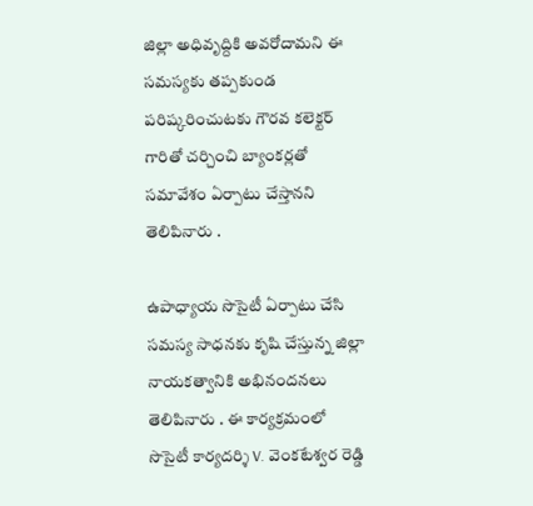జిల్లా అధివృద్దికి అవరోదామని ఈ సమస్యకు తప్పకుండ పరిష్కరించుటకు గౌరవ కలెక్టర్ గారితో చర్చించి బ్యాంకర్లతో సమావేశం ఏర్పాటు చేస్తానని తెలిపినారు .

ఉపాధ్యాయ సొసైటీ ఏర్పాటు చేసి సమస్య సాధనకు కృషి చేస్తున్న జిల్లా నాయకత్వానికి అభినందనలు తెలిపినారు . ఈ కార్యక్రమంలో సొసైటీ కార్యదర్శి V. వెంకటేశ్వర రెడ్డి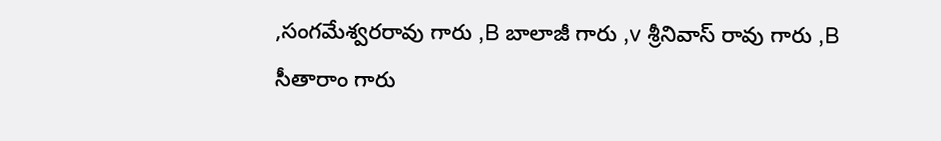,సంగమేశ్వరరావు గారు ,B బాలాజీ గారు ,v శ్రీనివాస్ రావు గారు ,B సీతారాం గారు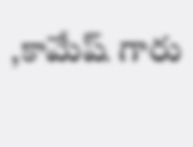,కామేష్ గారు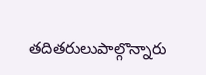తదితరులుపాల్గొన్నారు